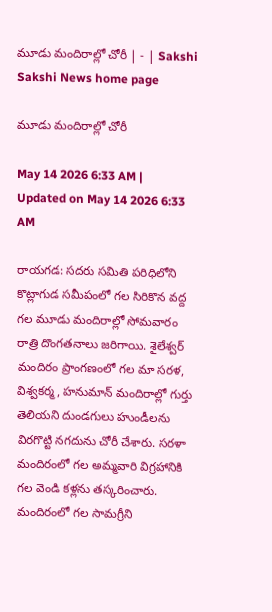మూడు మందిరాల్లో చోరీ | - | Sakshi
Sakshi News home page

మూడు మందిరాల్లో చోరీ

May 14 2026 6:33 AM | Updated on May 14 2026 6:33 AM

రాయగడ: సదరు సమితి పరిధిలోని కొట్లాగుడ సమీపంలో గల సిరికొన వద్ద గల మూడు మందిరాల్లో సోమవారం రాత్రి దొంగతనాలు జరిగాయి. శైలేశ్వర్‌ మందిరం ప్రాంగణంలో గల మా సరళ, విశ్వకర్మ, హనుమాన్‌ మందిరాల్లో గుర్తు తెలియని దుండగులు హుండీలను విరగొట్టి నగదును చోరీ చేశారు. సరళా మందిరంలో గల అమ్మవారి విగ్రహానికి గల వెండి కళ్లను తస్కరించారు. మందిరంలో గల సామగ్రీని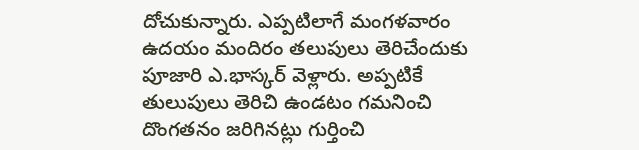దోచుకున్నారు. ఎప్పటిలాగే మంగళవారం ఉదయం మందిరం తలుపులు తెరిచేందుకు పూజారి ఎ.భాస్కర్‌ వెళ్లారు. అప్పటికే తులుపులు తెరిచి ఉండటం గమనించి దొంగతనం జరిగినట్లు గుర్తించి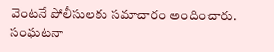వెంటనే పోలీసులకు సమాచారం అందించారు. సంఘటనా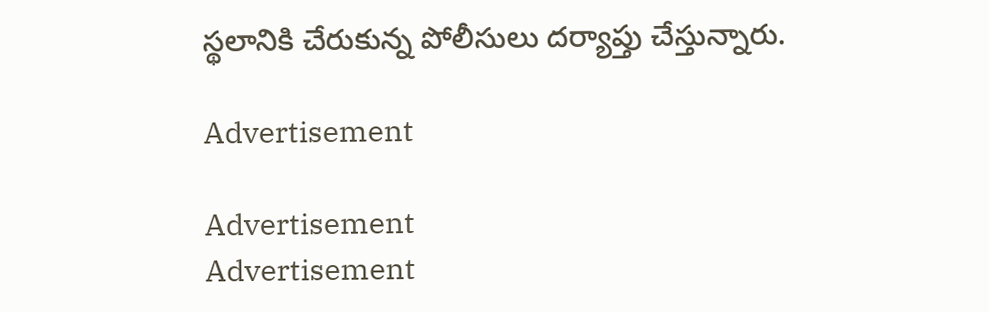స్థలానికి చేరుకున్న పోలీసులు దర్యాప్తు చేస్తున్నారు.

Advertisement

Advertisement
Advertisement